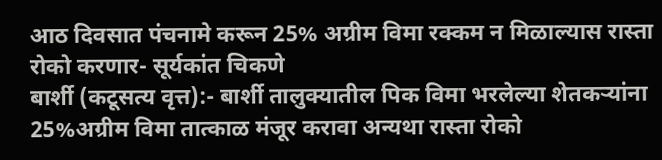आठ दिवसात पंचनामे करून 25% अग्रीम विमा रक्कम न मिळाल्यास रास्ता रोको करणार- सूर्यकांत चिकणे
बार्शी (कटूसत्य वृत्त):- बार्शी तालुक्यातील पिक विमा भरलेल्या शेतकऱ्यांना 25%अग्रीम विमा तात्काळ मंजूर करावा अन्यथा रास्ता रोको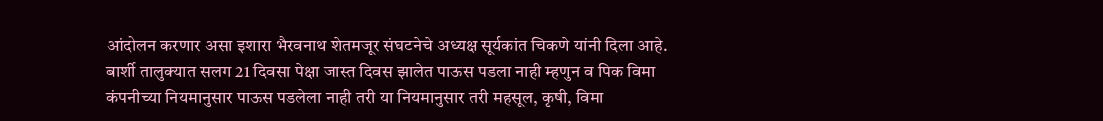आंदोलन करणार असा इशारा भैरवनाथ शेतमजूर संघटनेचे अध्यक्ष सूर्यकांत चिकणे यांनी दिला आहे. बार्शी तालुक्यात सलग 21 दिवसा पेक्षा जास्त दिवस झालेत पाऊस पडला नाही म्हणुन व पिक विमा कंपनीच्या नियमानुसार पाऊस पडलेला नाही तरी या नियमानुसार तरी महसूल, कृषी, विमा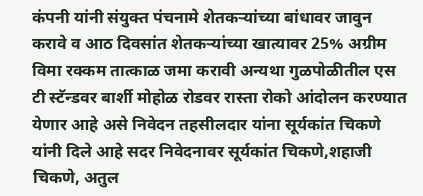कंपनी यांनी संयुक्त पंचनामे शेतकऱ्यांच्या बांधावर जावुन करावे व आठ दिवसांत शेतकऱ्यांच्या खात्यावर 25% अग्रीम विमा रक्कम तात्काळ जमा करावी अन्यथा गुळपोळीतील एस टी स्टॅन्डवर बार्शी मोहोळ रोडवर रास्ता रोको आंदोलन करण्यात येणार आहे असे निवेदन तहसीलदार यांना सूर्यकांत चिकणे यांनी दिले आहे सदर निवेदनावर सूर्यकांत चिकणे,शहाजी चिकणे, अतुल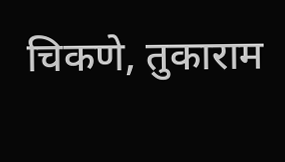चिकणे, तुकाराम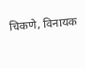चिकणे, विनायक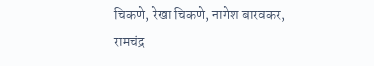चिकणे, रेखा चिकणे, नागेश बारवकर, रामचंद्र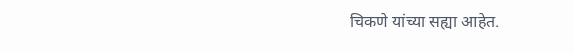चिकणे यांच्या सह्या आहेत.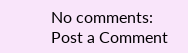No comments:
Post a Comment